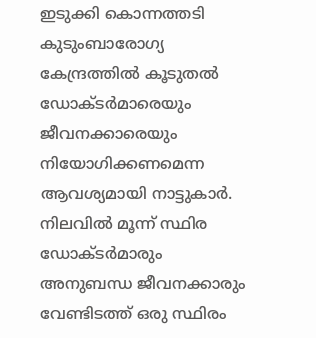ഇടുക്കി കൊന്നത്തടി കുടുംബാരോഗ്യ കേന്ദ്രത്തിൽ കൂടുതൽ ഡോക്ടർമാരെയും ജീവനക്കാരെയും നിയോഗിക്കണമെന്ന ആവശ്യമായി നാട്ടുകാർ. നിലവിൽ മൂന്ന് സ്ഥിര ഡോക്ടർമാരും അനുബന്ധ ജീവനക്കാരും വേണ്ടിടത്ത് ഒരു സ്ഥിരം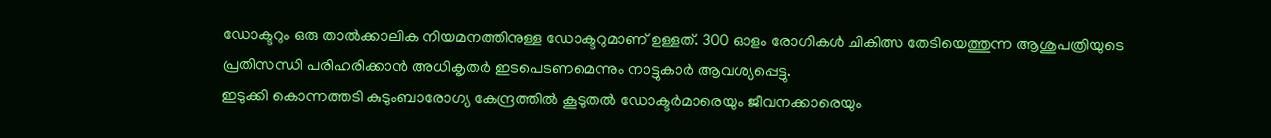ഡോക്ടറും ഒരു താൽക്കാലിക നിയമനത്തിനുള്ള ഡോക്ടറുമാണ് ഉള്ളത്. 300 ഓളം രോഗികൾ ചികിത്സ തേടിയെത്തുന്ന ആശുപത്രിയുടെ പ്രതിസന്ധി പരിഹരിക്കാൻ അധികൃതർ ഇടപെടണമെന്നും നാട്ടുകാർ ആവശ്യപ്പെട്ടു.
ഇടുക്കി കൊന്നത്തടി കുടുംബാരോഗ്യ കേന്ദ്രത്തിൽ കൂടുതൽ ഡോക്ടർമാരെയും ജീവനക്കാരെയും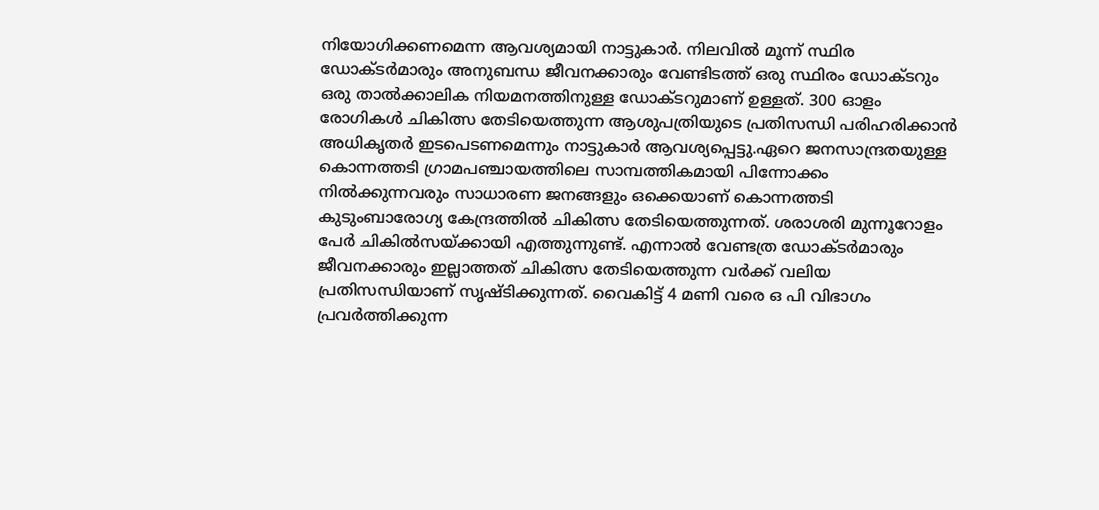നിയോഗിക്കണമെന്ന ആവശ്യമായി നാട്ടുകാർ. നിലവിൽ മൂന്ന് സ്ഥിര ഡോക്ടർമാരും അനുബന്ധ ജീവനക്കാരും വേണ്ടിടത്ത് ഒരു സ്ഥിരം ഡോക്ടറും ഒരു താൽക്കാലിക നിയമനത്തിനുള്ള ഡോക്ടറുമാണ് ഉള്ളത്. 300 ഓളം രോഗികൾ ചികിത്സ തേടിയെത്തുന്ന ആശുപത്രിയുടെ പ്രതിസന്ധി പരിഹരിക്കാൻ അധികൃതർ ഇടപെടണമെന്നും നാട്ടുകാർ ആവശ്യപ്പെട്ടു.ഏറെ ജനസാന്ദ്രതയുള്ള കൊന്നത്തടി ഗ്രാമപഞ്ചായത്തിലെ സാമ്പത്തികമായി പിന്നോക്കം നിൽക്കുന്നവരും സാധാരണ ജനങ്ങളും ഒക്കെയാണ് കൊന്നത്തടി കുടുംബാരോഗ്യ കേന്ദ്രത്തിൽ ചികിത്സ തേടിയെത്തുന്നത്. ശരാശരി മുന്നൂറോളം പേർ ചികിൽസയ്ക്കായി എത്തുന്നുണ്ട്. എന്നാൽ വേണ്ടത്ര ഡോക്ടർമാരും ജീവനക്കാരും ഇല്ലാത്തത് ചികിത്സ തേടിയെത്തുന്ന വർക്ക് വലിയ പ്രതിസന്ധിയാണ് സൃഷ്ടിക്കുന്നത്. വൈകിട്ട് 4 മണി വരെ ഒ പി വിഭാഗം പ്രവർത്തിക്കുന്ന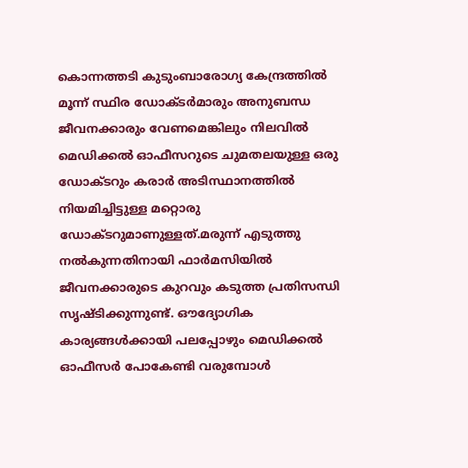കൊന്നത്തടി കുടുംബാരോഗ്യ കേന്ദ്രത്തിൽ മൂന്ന് സ്ഥിര ഡോക്ടർമാരും അനുബന്ധ ജീവനക്കാരും വേണമെങ്കിലും നിലവിൽ മെഡിക്കൽ ഓഫീസറുടെ ചുമതലയുള്ള ഒരു ഡോക്ടറും കരാർ അടിസ്ഥാനത്തിൽ നിയമിച്ചിട്ടുള്ള മറ്റൊരു ഡോക്ടറുമാണുള്ളത്.മരുന്ന് എടുത്തു നൽകുന്നതിനായി ഫാർമസിയിൽ ജീവനക്കാരുടെ കുറവും കടുത്ത പ്രതിസന്ധി സൃഷ്ടിക്കുന്നുണ്ട്. ഔദ്യോഗിക കാര്യങ്ങൾക്കായി പലപ്പോഴും മെഡിക്കൽ ഓഫീസർ പോകേണ്ടി വരുമ്പോൾ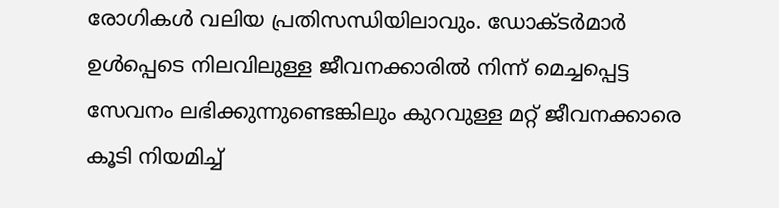രോഗികൾ വലിയ പ്രതിസന്ധിയിലാവും. ഡോക്ടർമാർ ഉൾപ്പെടെ നിലവിലുള്ള ജീവനക്കാരിൽ നിന്ന് മെച്ചപ്പെട്ട സേവനം ലഭിക്കുന്നുണ്ടെങ്കിലും കുറവുള്ള മറ്റ് ജീവനക്കാരെ കൂടി നിയമിച്ച്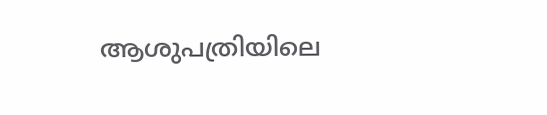ആശുപത്രിയിലെ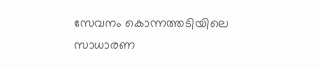സേവനം കൊന്നത്തടിയിലെ സാധാരണ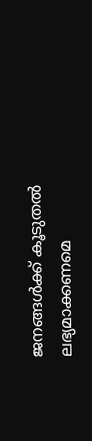ജനങ്ങൾക്ക് കൂടുതൽ ലഭ്യമാക്കണമെ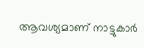ആവശ്യമാണ് നാട്ടുകാർ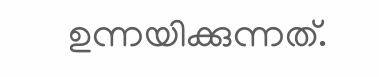ഉന്നയിക്കുന്നത്.